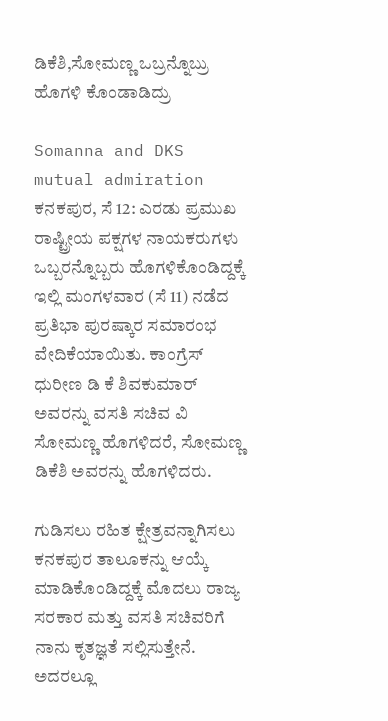ಡಿಕೆಶಿ,ಸೋಮಣ್ಣ ಒಬ್ರನ್ನೊಬ್ರು ಹೊಗಳಿ ಕೊಂಡಾಡಿದ್ರು

Somanna and DKS mutual admiration
ಕನಕಪುರ, ಸೆ 12: ಎರಡು ಪ್ರಮುಖ ರಾಷ್ಟ್ರೀಯ ಪಕ್ಷಗಳ ನಾಯಕರುಗಳು ಒಬ್ಬರನ್ನೊಬ್ಬರು ಹೊಗಳಿಕೊಂಡಿದ್ದಕ್ಕೆ ಇಲ್ಲಿ ಮಂಗಳವಾರ (ಸೆ 11) ನಡೆದ ಪ್ರತಿಭಾ ಪುರಷ್ಕಾರ ಸಮಾರಂಭ ವೇದಿಕೆಯಾಯಿತು. ಕಾಂಗ್ರೆಸ್ ಧುರೀಣ ಡಿ ಕೆ ಶಿವಕುಮಾರ್ ಅವರನ್ನು ವಸತಿ ಸಚಿವ ವಿ ಸೋಮಣ್ಣ ಹೊಗಳಿದರೆ, ಸೋಮಣ್ಣ ಡಿಕೆಶಿ ಅವರನ್ನು ಹೊಗಳಿದರು.

ಗುಡಿಸಲು ರಹಿತ ಕ್ಷೇತ್ರವನ್ನಾಗಿಸಲು ಕನಕಪುರ ತಾಲೂಕನ್ನು ಆಯ್ಕೆ ಮಾಡಿಕೊಂಡಿದ್ದಕ್ಕೆ ಮೊದಲು ರಾಜ್ಯ ಸರಕಾರ ಮತ್ತು ವಸತಿ ಸಚಿವರಿಗೆ ನಾನು ಕೃತಜ್ಞತೆ ಸಲ್ಲಿಸುತ್ತೇನೆ. ಅದರಲ್ಲೂ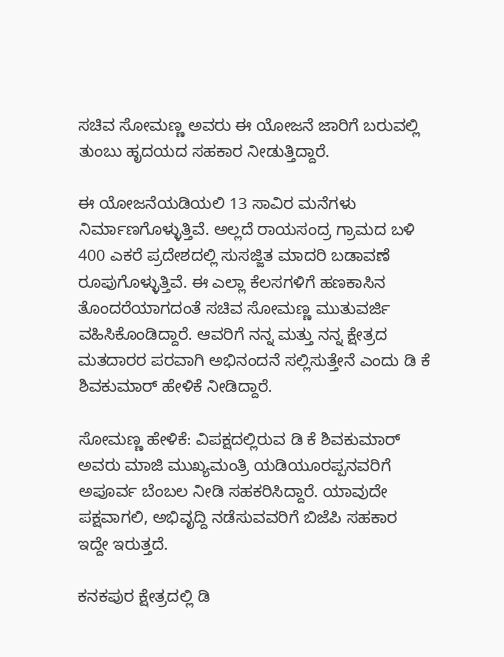ಸಚಿವ ಸೋಮಣ್ಣ ಅವರು ಈ ಯೋಜನೆ ಜಾರಿಗೆ ಬರುವಲ್ಲಿ ತುಂಬು ಹೃದಯದ ಸಹಕಾರ ನೀಡುತ್ತಿದ್ದಾರೆ.

ಈ ಯೋಜನೆಯಡಿಯಲಿ 13 ಸಾವಿರ ಮನೆಗಳು ನಿರ್ಮಾಣಗೊಳ್ಳುತ್ತಿವೆ. ಅಲ್ಲದೆ ರಾಯಸಂದ್ರ ಗ್ರಾಮದ ಬಳಿ 400 ಎಕರೆ ಪ್ರದೇಶದಲ್ಲಿ ಸುಸಜ್ಜಿತ ಮಾದರಿ ಬಡಾವಣೆ ರೂಪುಗೊಳ್ಳುತ್ತಿವೆ. ಈ ಎಲ್ಲಾ ಕೆಲಸಗಳಿಗೆ ಹಣಕಾಸಿನ ತೊಂದರೆಯಾಗದಂತೆ ಸಚಿವ ಸೋಮಣ್ಣ ಮುತುವರ್ಜಿ ವಹಿಸಿಕೊಂಡಿದ್ದಾರೆ. ಆವರಿಗೆ ನನ್ನ ಮತ್ತು ನನ್ನ ಕ್ಷೇತ್ರದ ಮತದಾರರ ಪರವಾಗಿ ಅಭಿನಂದನೆ ಸಲ್ಲಿಸುತ್ತೇನೆ ಎಂದು ಡಿ ಕೆ ಶಿವಕುಮಾರ್ ಹೇಳಿಕೆ ನೀಡಿದ್ದಾರೆ.

ಸೋಮಣ್ಣ ಹೇಳಿಕೆ: ವಿಪಕ್ಷದಲ್ಲಿರುವ ಡಿ ಕೆ ಶಿವಕುಮಾರ್ ಅವರು ಮಾಜಿ ಮುಖ್ಯಮಂತ್ರಿ ಯಡಿಯೂರಪ್ಪನವರಿಗೆ ಅಪೂರ್ವ ಬೆಂಬಲ ನೀಡಿ ಸಹಕರಿಸಿದ್ದಾರೆ. ಯಾವುದೇ ಪಕ್ಷವಾಗಲಿ, ಅಭಿವೃದ್ದಿ ನಡೆಸುವವರಿಗೆ ಬಿಜೆಪಿ ಸಹಕಾರ ಇದ್ದೇ ಇರುತ್ತದೆ.

ಕನಕಪುರ ಕ್ಷೇತ್ರದಲ್ಲಿ ಡಿ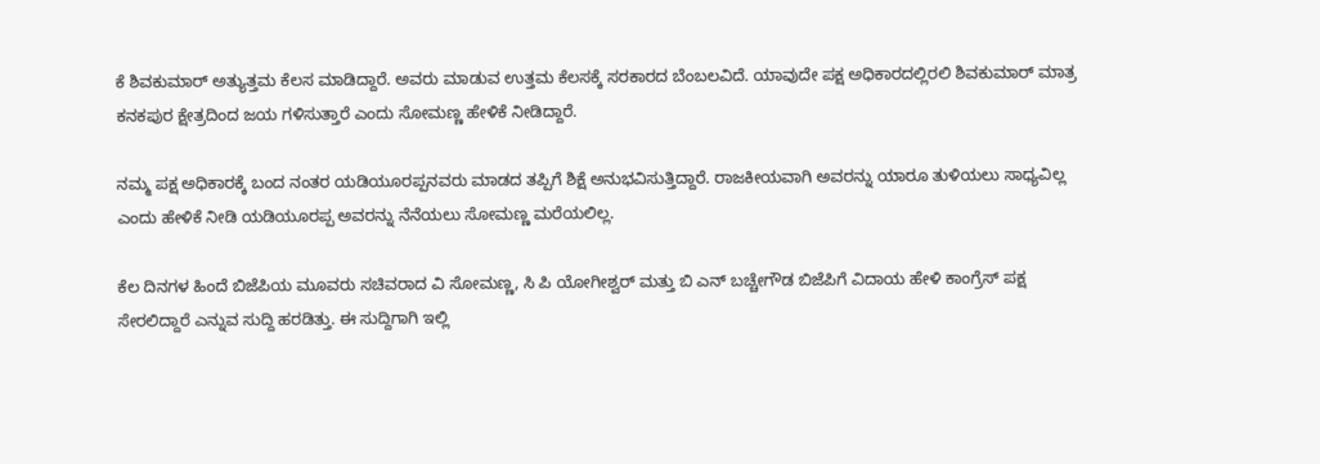ಕೆ ಶಿವಕುಮಾರ್ ಅತ್ಯುತ್ತಮ ಕೆಲಸ ಮಾಡಿದ್ದಾರೆ. ಅವರು ಮಾಡುವ ಉತ್ತಮ ಕೆಲಸಕ್ಕೆ ಸರಕಾರದ ಬೆಂಬಲವಿದೆ. ಯಾವುದೇ ಪಕ್ಷ ಅಧಿಕಾರದಲ್ಲಿರಲಿ ಶಿವಕುಮಾರ್ ಮಾತ್ರ ಕನಕಪುರ ಕ್ಷೇತ್ರದಿಂದ ಜಯ ಗಳಿಸುತ್ತಾರೆ ಎಂದು ಸೋಮಣ್ಣ ಹೇಳಿಕೆ ನೀಡಿದ್ದಾರೆ.

ನಮ್ಮ ಪಕ್ಷ ಅಧಿಕಾರಕ್ಕೆ ಬಂದ ನಂತರ ಯಡಿಯೂರಪ್ಪನವರು ಮಾಡದ ತಪ್ಪಿಗೆ ಶಿಕ್ಷೆ ಅನುಭವಿಸುತ್ತಿದ್ದಾರೆ. ರಾಜಕೀಯವಾಗಿ ಅವರನ್ನು ಯಾರೂ ತುಳಿಯಲು ಸಾಧ್ಯವಿಲ್ಲ ಎಂದು ಹೇಳಿಕೆ ನೀಡಿ ಯಡಿಯೂರಪ್ಪ ಅವರನ್ನು ನೆನೆಯಲು ಸೋಮಣ್ಣ ಮರೆಯಲಿಲ್ಲ.

ಕೆಲ ದಿನಗಳ ಹಿಂದೆ ಬಿಜೆಪಿಯ ಮೂವರು ಸಚಿವರಾದ ವಿ ಸೋಮಣ್ಣ, ಸಿ ಪಿ ಯೋಗೀಶ್ವರ್ ಮತ್ತು ಬಿ ಎನ್ ಬಚ್ಚೇಗೌಡ ಬಿಜೆಪಿಗೆ ವಿದಾಯ ಹೇಳಿ ಕಾಂಗ್ರೆಸ್ ಪಕ್ಷ ಸೇರಲಿದ್ದಾರೆ ಎನ್ನುವ ಸುದ್ದಿ ಹರಡಿತ್ತು. ಈ ಸುದ್ದಿಗಾಗಿ ಇಲ್ಲಿ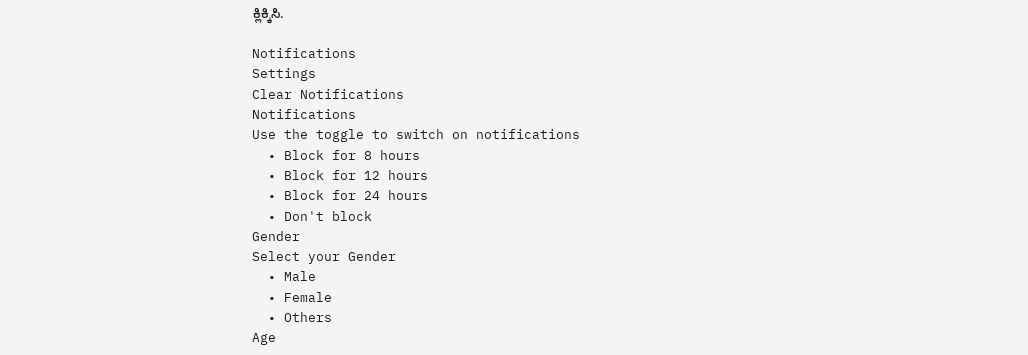ಕ್ಲಿಕ್ಕಿಸಿ.

Notifications
Settings
Clear Notifications
Notifications
Use the toggle to switch on notifications
  • Block for 8 hours
  • Block for 12 hours
  • Block for 24 hours
  • Don't block
Gender
Select your Gender
  • Male
  • Female
  • Others
Age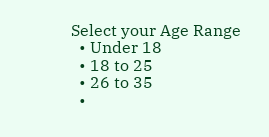Select your Age Range
  • Under 18
  • 18 to 25
  • 26 to 35
  •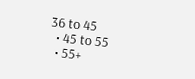36 to 45
  • 45 to 55
  • 55+